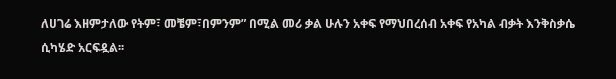ለሀገሬ እዘምታለው የትም፣ መቼም፣በምንም” በሚል መሪ ቃል ሁሉን አቀፍ የማህበረሰብ አቀፍ የአካል ብቃት እንቅስቃሴ ሲካሄድ አርፍዷል፡፡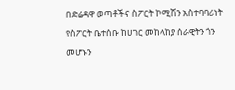በድሬዳዋ ወጣቶችና ስፖርት ኮሚሽን አስተባባሪነት የስፖርት ቤተሰቡ ከሀገር መከላከያ ሰራዊትን ጎን መሆኑን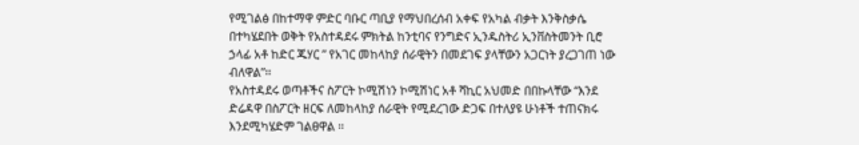የሚገልፅ በከተማዋ ምድር ባቡር ጣቢያ የማህበረሰብ አቀፍ የአካል ብቃት እንቅስቃሴ በተካሄደበት ወቅት የአስተዳደሩ ምክትል ከንቲባና የንግድና ኢንዱስትሪ ኢንቨስትመንት ቢሮ ኃላፊ አቶ ከድር ጁሃር ” የአገር መከላከያ ሰራዊትን በመደገፍ ያላቸውን አጋርነት ያረጋገጠ ነው ብለዋል”፡፡
የአስተዳደሩ ወጣቶችና ስፖርት ኮሚሽነን ኮሚሽነር አቶ ሻኪር አህመድ በበኩላቸው “እንደ ድሬዳዋ በስፖርት ዘርፍ ለመከላከያ ሰራዊት የሚደረገው ድጋፍ በተለያዩ ሁነቶች ተጠናክሩ እንደሚካሄድም ገልፀዋል ፡፡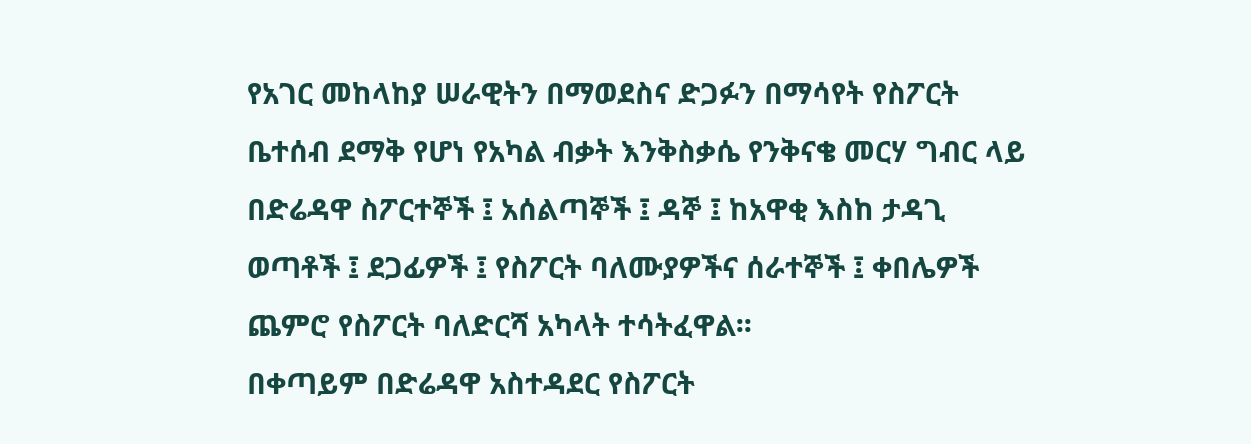የአገር መከላከያ ሠራዊትን በማወደስና ድጋፉን በማሳየት የስፖርት ቤተሰብ ደማቅ የሆነ የአካል ብቃት እንቅስቃሴ የንቅናቄ መርሃ ግብር ላይ በድሬዳዋ ስፖርተኞች ፤ አሰልጣኞች ፤ ዳኞ ፤ ከአዋቂ እስከ ታዳጊ ወጣቶች ፤ ደጋፊዎች ፤ የስፖርት ባለሙያዎችና ሰራተኞች ፤ ቀበሌዎች ጨምሮ የስፖርት ባለድርሻ አካላት ተሳትፈዋል፡፡
በቀጣይም በድሬዳዋ አስተዳደር የስፖርት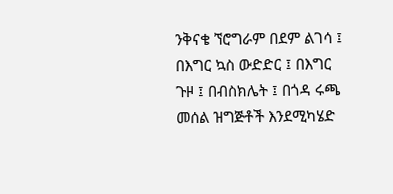ንቅናቄ ኘሮግራም በደም ልገሳ ፤ በእግር ኳስ ውድድር ፤ በእግር ጉዞ ፤ በብስክሌት ፤ በጎዳ ሩጫ መሰል ዝግጅቶች እንደሚካሄድ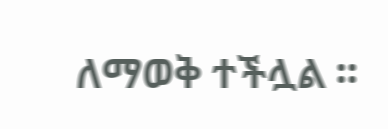ለማወቅ ተችሏል ፡፡